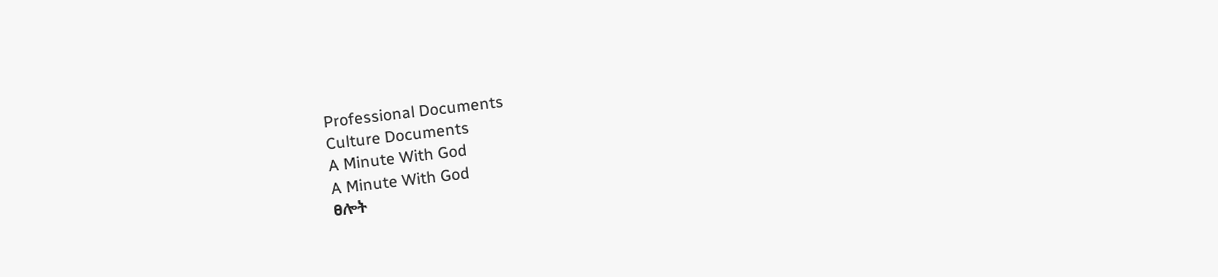Professional Documents
Culture Documents
A Minute With God
A Minute With God
ፀሎት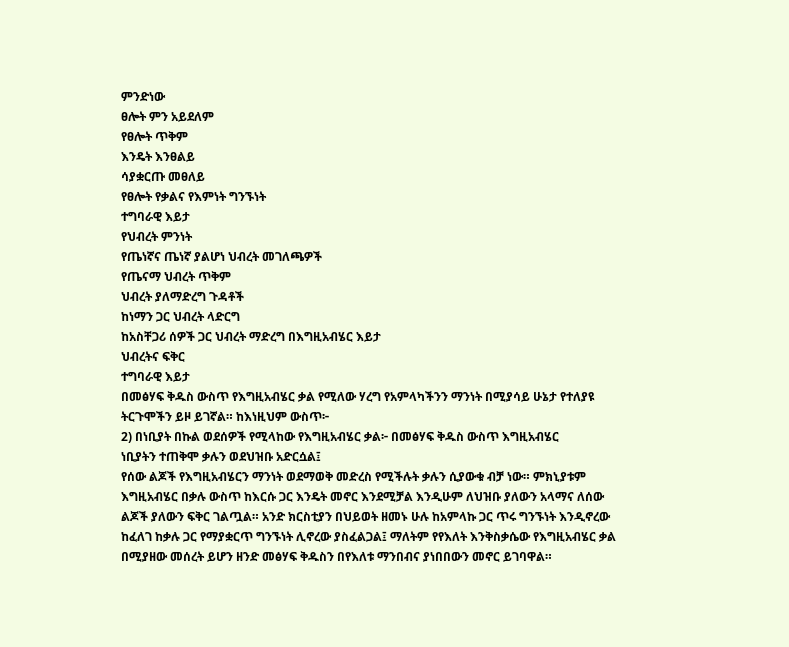ምንድነው
ፀሎት ምን አይደለም
የፀሎት ጥቅም
እንዴት እንፀልይ
ሳያቋርጡ መፀለይ
የፀሎት የቃልና የእምነት ግንኙነት
ተግባራዊ እይታ
የህብረት ምንነት
የጤነኛና ጤነኛ ያልሆነ ህብረት መገለጫዎች
የጤናማ ህብረት ጥቅም
ህብረት ያለማድረግ ጉዳቶች
ከነማን ጋር ህብረት ላድርግ
ከአስቸጋሪ ሰዎች ጋር ህብረት ማድረግ በእግዚአብሄር እይታ
ህብረትና ፍቅር
ተግባራዊ እይታ
በመፅሃፍ ቅዱስ ውስጥ የእግዚአብሄር ቃል የሚለው ሃረግ የአምላካችንን ማንነት በሚያሳይ ሁኔታ የተለያዩ
ትርጉሞችን ይዞ ይገኛል። ከእነዚህም ውስጥ፦
2) በነቢያት በኩል ወደሰዎች የሚላከው የእግዚአብሄር ቃል፦ በመፅሃፍ ቅዱስ ውስጥ እግዚአብሄር
ነቢያትን ተጠቅሞ ቃሉን ወደህዝቡ አድርሷል፤
የሰው ልጆች የእግዚአብሄርን ማንነት ወደማወቅ መድረስ የሚችሉት ቃሉን ሲያውቁ ብቻ ነው። ምክኒያቱም
እግዚአብሄር በቃሉ ውስጥ ከእርሱ ጋር እንዴት መኖር እንደሚቻል እንዲሁም ለህዝቡ ያለውን አላማና ለሰው
ልጆች ያለውን ፍቅር ገልጧል። አንድ ክርስቲያን በህይወት ዘመኑ ሁሉ ከአምላኩ ጋር ጥሩ ግንኙነት እንዲኖረው
ከፈለገ ከቃሉ ጋር የማያቋርጥ ግንኙነት ሊኖረው ያስፈልጋል፤ ማለትም የየእለት እንቅስቃሴው የእግዚአብሄር ቃል
በሚያዘው መሰረት ይሆን ዘንድ መፅሃፍ ቅዱስን በየእለቱ ማንበብና ያነበበውን መኖር ይገባዋል።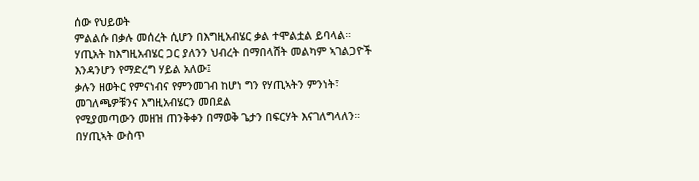ሰው የህይወት
ምልልሱ በቃሉ መሰረት ሲሆን በእግዚአብሄር ቃል ተሞልቷል ይባላል።
ሃጢአት ከእግዚአብሄር ጋር ያለንን ህብረት በማበላሸት መልካም ኣገልጋዮች እንዳንሆን የማድረግ ሃይል አለው፤
ቃሉን ዘወትር የምናነብና የምንመገብ ከሆነ ግን የሃጢኣትን ምንነት፣ መገለጫዎቹንና እግዚአብሄርን መበደል
የሚያመጣውን መዘዝ ጠንቅቀን በማወቅ ጌታን በፍርሃት እናገለግላለን። በሃጢኣት ውስጥ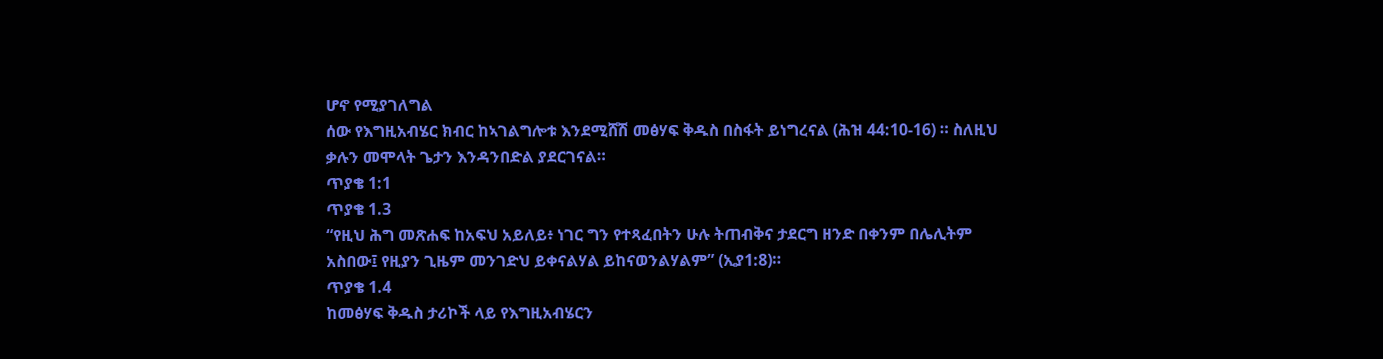ሆኖ የሚያገለግል
ሰው የእግዚአብሄር ክብር ከኣገልግሎቱ እንደሚሸሽ መፅሃፍ ቅዱስ በስፋት ይነግረናል (ሕዝ 44:10-16) ። ስለዚህ
ቃሉን መሞላት ጌታን እንዳንበድል ያደርገናል።
ጥያቄ 1:1
ጥያቄ 1.3
“የዚህ ሕግ መጽሐፍ ከአፍህ አይለይ፥ ነገር ግን የተጻፈበትን ሁሉ ትጠብቅና ታደርግ ዘንድ በቀንም በሌሊትም
አስበው፤ የዚያን ጊዜም መንገድህ ይቀናልሃል ይከናወንልሃልም” (ኢያ1:8)።
ጥያቄ 1.4
ከመፅሃፍ ቅዱስ ታሪኮች ላይ የእግዚአብሄርን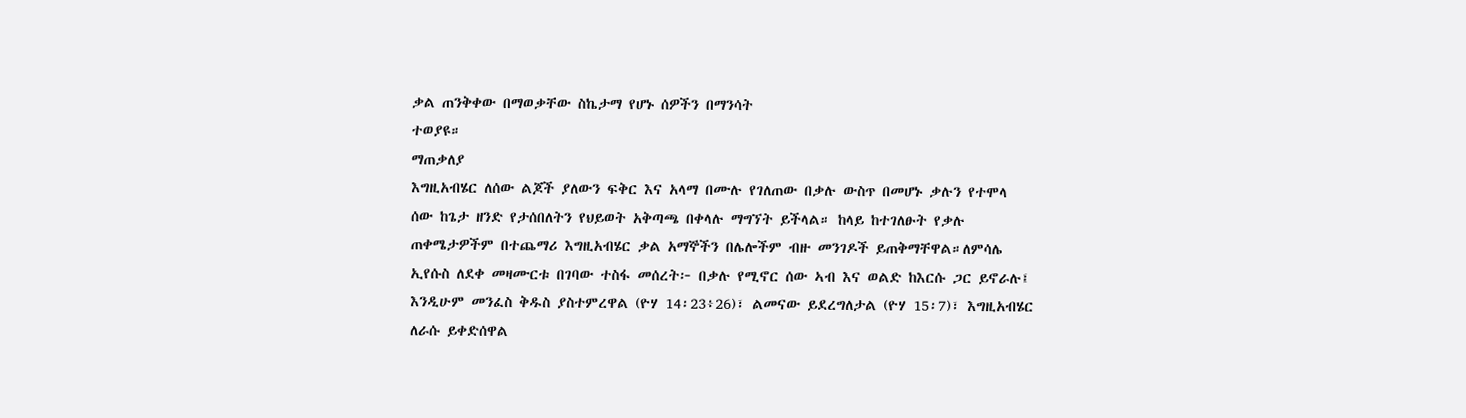ቃል ጠንቅቀው በማወቃቸው ስኬታማ የሆኑ ሰዎችን በማንሳት
ተወያዩ።
ማጠቃለያ
እግዚአብሄር ለሰው ልጆች ያለውን ፍቅር እና አላማ በሙሉ የገለጠው በቃሉ ውስጥ በመሆኑ ቃሉን የተሞላ
ሰው ከጌታ ዘንድ የታሰበለትን የህይወት አቅጣጫ በቀላሉ ማግኘት ይችላል። ከላይ ከተገለፁት የቃሉ
ጠቀሜታዎችም በተጨማሪ እግዚአብሄር ቃል አማኞችን በሌሎችም ብዙ መንገዶች ይጠቅማቸዋል።ለምሳሌ
ኢየሱስ ለደቀ መዛሙርቱ በገባው ተስፋ መሰረት፦ በቃሉ የሚኖር ሰው ኣብ እና ወልድ ከእርሱ ጋር ይኖራሉ፤
እንዲሁም መንፈስ ቅዱስ ያስተምረዋል (ዮሃ 14፡23፥26)፣ ልመናው ይደረግለታል (ዮሃ 15፡7)፣ እግዚአብሄር
ለራሱ ይቀድሰዋል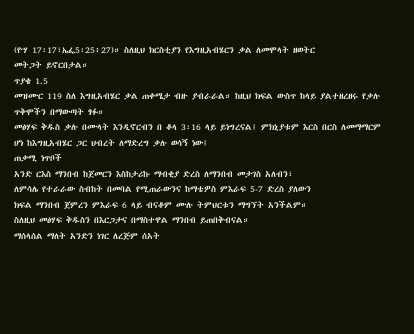(ዮሃ 17፡17፣ኤፌ5፡25፥27)። ስለዚህ ክርስቲያን የእግዚአብሄርን ቃል ለመሞላት ዘወትር
መትጋት ይኖርበታል።
ጥያቄ 1.5
መዝሙር 119 ስለ እግዚአብሄር ቃል ጠቀሜታ ብዙ ያብራራል። ከዚህ ክፍል ውስጥ ከላይ ያልተዘረዘሩ የቃሉ
ጥቅሞችን በማውጣት ፃፉ።
መፅሃፍ ቅዱስ ቃሉ በሙላት እንዲኖርብን በ ቆላ 3፡16 ላይ ይነግረናል፤ ምክኒያቱም እርስ በርስ ለመማማርም
ሆነ ከእግዚአብሄር ጋር ህብረት ለማድረግ ቃሉ ወሳኝ ነው፤
ጠቃሚ ነጥቦች
አንድ ርእስ ማንበብ ከጀመርን እስከታሪኩ ማብቂያ ድረስ ለማንበብ መታገስ አለብን፣
ለምሳሌ የተራራው ስብከት በመባል የሚጠራውንና ከማቴዎስ ምእራፍ 5-7 ድረስ ያለውን
ክፍል ማንበብ ጀምረን ምእራፍ 6 ላይ ብናቆም ሙሉ ትምህርቱን ማግኘት አንችልም።
ስለዚህ መፅሃፍ ቅዱስን በእርጋታና በማስተዋል ማንበብ ይጠበቅብናል።
ማሰላሰል ማለት አንድን ነገር ለረጅም ሰአት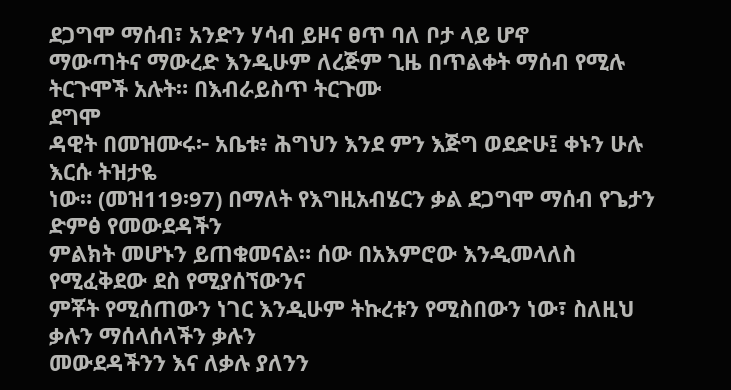ደጋግሞ ማሰብ፣ አንድን ሃሳብ ይዞና ፀጥ ባለ ቦታ ላይ ሆኖ
ማውጣትና ማውረድ እንዲሁም ለረጅም ጊዜ በጥልቀት ማሰብ የሚሉ ትርጉሞች አሉት። በእብራይስጥ ትርጉሙ
ደግሞ
ዳዊት በመዝሙሩ፦ አቤቱ፥ ሕግህን እንደ ምን እጅግ ወደድሁ፤ ቀኑን ሁሉ እርሱ ትዝታዬ
ነው። (መዝ119፡97) በማለት የእግዚአብሄርን ቃል ደጋግሞ ማሰብ የጌታን ድምፅ የመውደዳችን
ምልክት መሆኑን ይጠቁመናል። ሰው በአእምሮው እንዲመላለስ የሚፈቅደው ደስ የሚያሰኘውንና
ምቾት የሚሰጠውን ነገር እንዲሁም ትኩረቱን የሚስበውን ነው፣ ስለዚህ ቃሉን ማሰላሰላችን ቃሉን
መውደዳችንን እና ለቃሉ ያለንን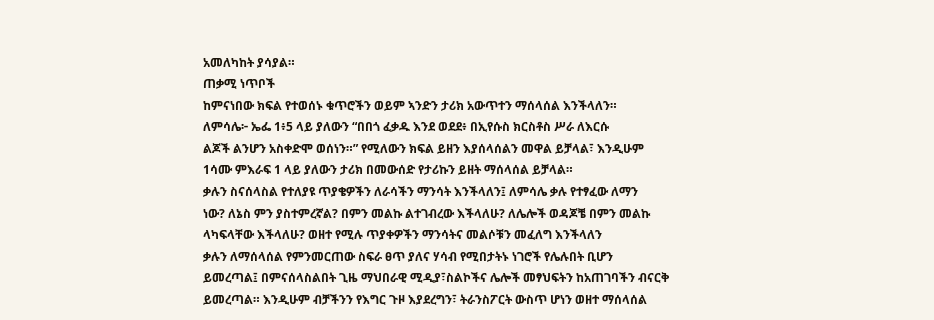አመለካከት ያሳያል።
ጠቃሚ ነጥቦች
ከምናነበው ክፍል የተወሰኑ ቁጥሮችን ወይም ኣንድን ታሪክ አውጥተን ማሰላሰል እንችላለን።
ለምሳሌ፦ ኤፌ 1፥5 ላይ ያለውን “በበጎ ፈቃዱ እንደ ወደደ፥ በኢየሱስ ክርስቶስ ሥራ ለእርሱ
ልጆች ልንሆን አስቀድሞ ወሰነን።” የሚለውን ክፍል ይዘን እያሰላሰልን መዋል ይቻላል፣ እንዲሁም
1ሳሙ ምእራፍ 1 ላይ ያለውን ታሪክ በመውሰድ የታሪኩን ይዘት ማሰላሰል ይቻላል።
ቃሉን ስናሰላስል የተለያዩ ጥያቄዎችን ለራሳችን ማንሳት እንችላለን፤ ለምሳሌ ቃሉ የተፃፈው ለማን
ነው? ለኔስ ምን ያስተምረኛል? በምን መልኩ ልተገብረው እችላለሁ? ለሌሎች ወዳጆቼ በምን መልኩ
ላካፍላቸው እችላለሁ? ወዘተ የሚሉ ጥያቀዎችን ማንሳትና መልሶቹን መፈለግ እንችላለን
ቃሉን ለማሰላሰል የምንመርጠው ስፍራ ፀጥ ያለና ሃሳብ የሚበታትኑ ነገሮች የሌሉበት ቢሆን
ይመረጣል፤ በምናሰላስልበት ጊዜ ማህበራዊ ሚዲያ፣ስልኮችና ሌሎች መፃህፍትን ከአጠገባችን ብናርቅ
ይመረጣል። እንዲሁም ብቻችንን የእግር ጉዞ እያደረግን፣ ትራንስፖርት ውስጥ ሆነን ወዘተ ማሰላሰል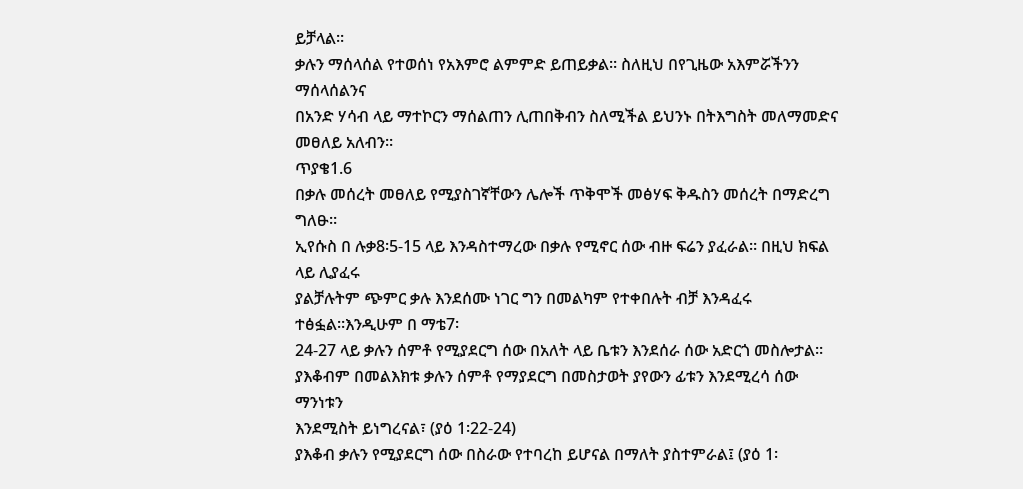ይቻላል።
ቃሉን ማሰላሰል የተወሰነ የአእምሮ ልምምድ ይጠይቃል። ስለዚህ በየጊዜው አእምሯችንን ማሰላሰልንና
በአንድ ሃሳብ ላይ ማተኮርን ማሰልጠን ሊጠበቅብን ስለሚችል ይህንኑ በትእግስት መለማመድና
መፀለይ አለብን።
ጥያቄ1.6
በቃሉ መሰረት መፀለይ የሚያስገኛቸውን ሌሎች ጥቅሞች መፅሃፍ ቅዱስን መሰረት በማድረግ
ግለፁ።
ኢየሱስ በ ሉቃ8፡5-15 ላይ እንዳስተማረው በቃሉ የሚኖር ሰው ብዙ ፍሬን ያፈራል። በዚህ ክፍል ላይ ሊያፈሩ
ያልቻሉትም ጭምር ቃሉ እንደሰሙ ነገር ግን በመልካም የተቀበሉት ብቻ እንዳፈሩ ተፅፏል።እንዲሁም በ ማቴ7፡
24-27 ላይ ቃሉን ሰምቶ የሚያደርግ ሰው በአለት ላይ ቤቱን እንደሰራ ሰው አድርጎ መስሎታል።
ያእቆብም በመልእክቱ ቃሉን ሰምቶ የማያደርግ በመስታወት ያየውን ፊቱን እንደሚረሳ ሰው ማንነቱን
እንደሚስት ይነግረናል፣ (ያዕ 1፡22-24)
ያእቆብ ቃሉን የሚያደርግ ሰው በስራው የተባረከ ይሆናል በማለት ያስተምራል፤ (ያዕ 1፡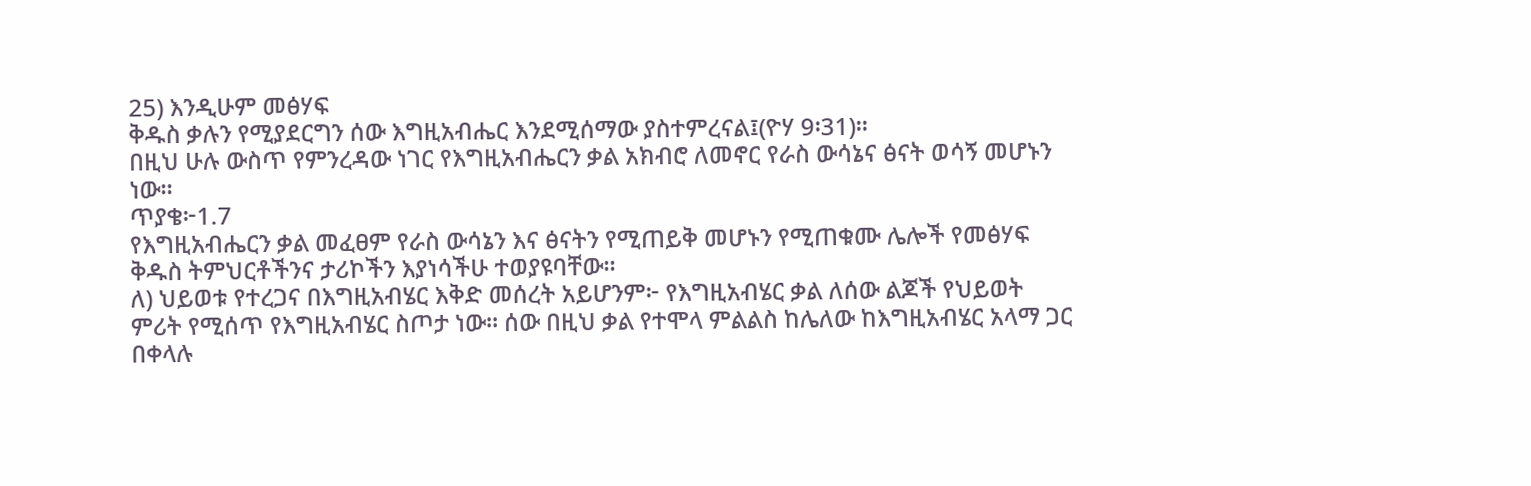25) እንዲሁም መፅሃፍ
ቅዱስ ቃሉን የሚያደርግን ሰው እግዚአብሔር እንደሚሰማው ያስተምረናል፤(ዮሃ 9፡31)።
በዚህ ሁሉ ውስጥ የምንረዳው ነገር የእግዚአብሔርን ቃል አክብሮ ለመኖር የራስ ውሳኔና ፅናት ወሳኝ መሆኑን
ነው።
ጥያቄ፦1.7
የእግዚአብሔርን ቃል መፈፀም የራስ ውሳኔን እና ፅናትን የሚጠይቅ መሆኑን የሚጠቁሙ ሌሎች የመፅሃፍ
ቅዱስ ትምህርቶችንና ታሪኮችን እያነሳችሁ ተወያዩባቸው።
ለ) ህይወቱ የተረጋና በእግዚአብሄር እቅድ መሰረት አይሆንም፦ የእግዚአብሄር ቃል ለሰው ልጆች የህይወት
ምሪት የሚሰጥ የእግዚአብሄር ስጦታ ነው። ሰው በዚህ ቃል የተሞላ ምልልስ ከሌለው ከእግዚአብሄር አላማ ጋር
በቀላሉ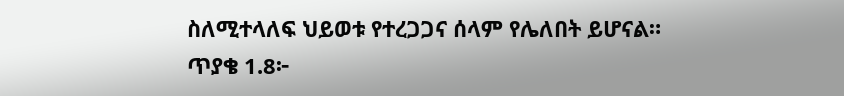ስለሚተላለፍ ህይወቱ የተረጋጋና ሰላም የሌለበት ይሆናል።
ጥያቄ 1.8፦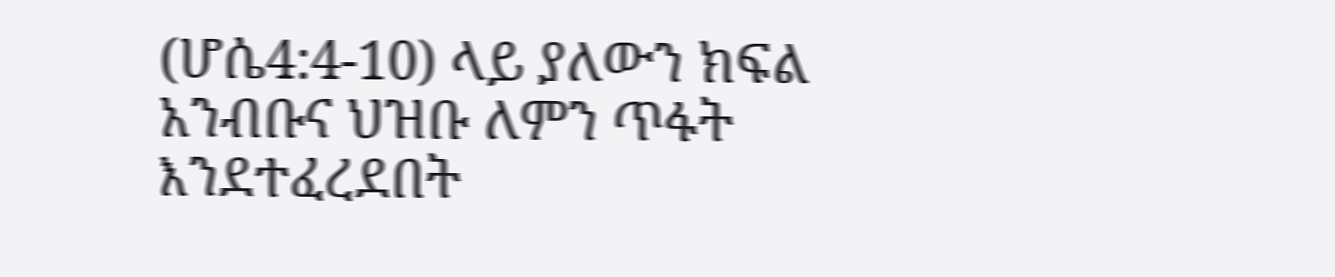(ሆሴ4:4-10) ላይ ያለውን ክፍል አንብቡና ህዝቡ ለምን ጥፋት እንደተፈረደበት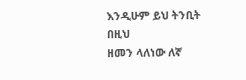እንዲሁም ይህ ትንቢት በዚህ
ዘመን ላለነው ለኛ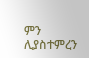ምን ሊያስተምረን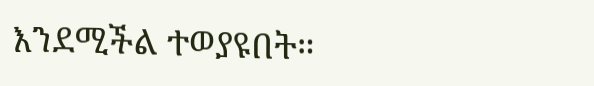እንደሚችል ተወያዩበት።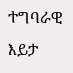ተግባራዊ እይታ